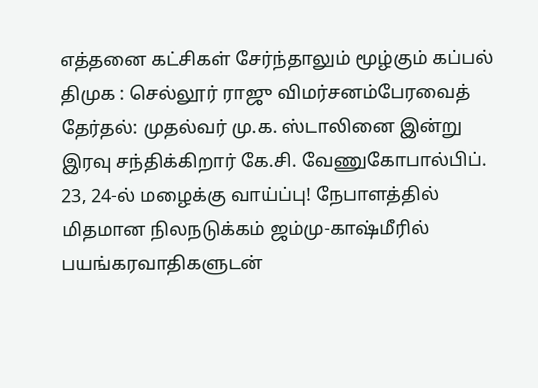எத்தனை கட்சிகள் சேர்ந்தாலும் மூழ்கும் கப்பல் திமுக : செல்லூர் ராஜு விமர்சனம்பேரவைத் தேர்தல்: முதல்வர் மு.க. ஸ்டாலினை இன்று இரவு சந்திக்கிறார் கே.சி. வேணுகோபால்பிப். 23, 24-ல் மழைக்கு வாய்ப்பு! நேபாளத்தில் மிதமான நிலநடுக்கம் ஜம்மு-காஷ்மீரில் பயங்கரவாதிகளுடன்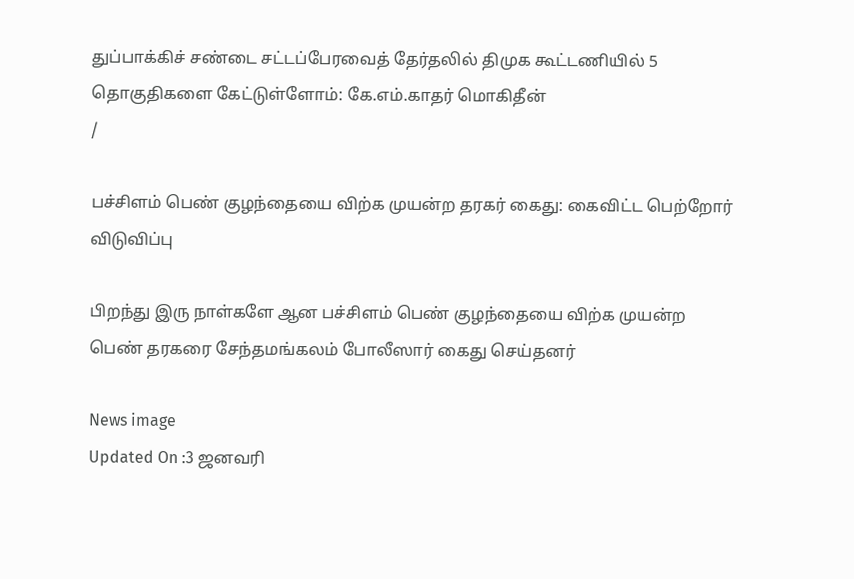துப்பாக்கிச் சண்டை சட்டப்பேரவைத் தேர்தலில் திமுக கூட்டணியில் 5 தொகுதிகளை கேட்டுள்ளோம்: கே.எம்.காதர் மொகிதீன்
/

பச்சிளம் பெண் குழந்தையை விற்க முயன்ற தரகர் கைது: கைவிட்ட பெற்றோர் விடுவிப்பு

பிறந்து இரு நாள்களே ஆன பச்சிளம் பெண் குழந்தையை விற்க முயன்ற பெண் தரகரை சேந்தமங்கலம் போலீஸார் கைது செய்தனர்

News image
Updated On :3 ஜனவரி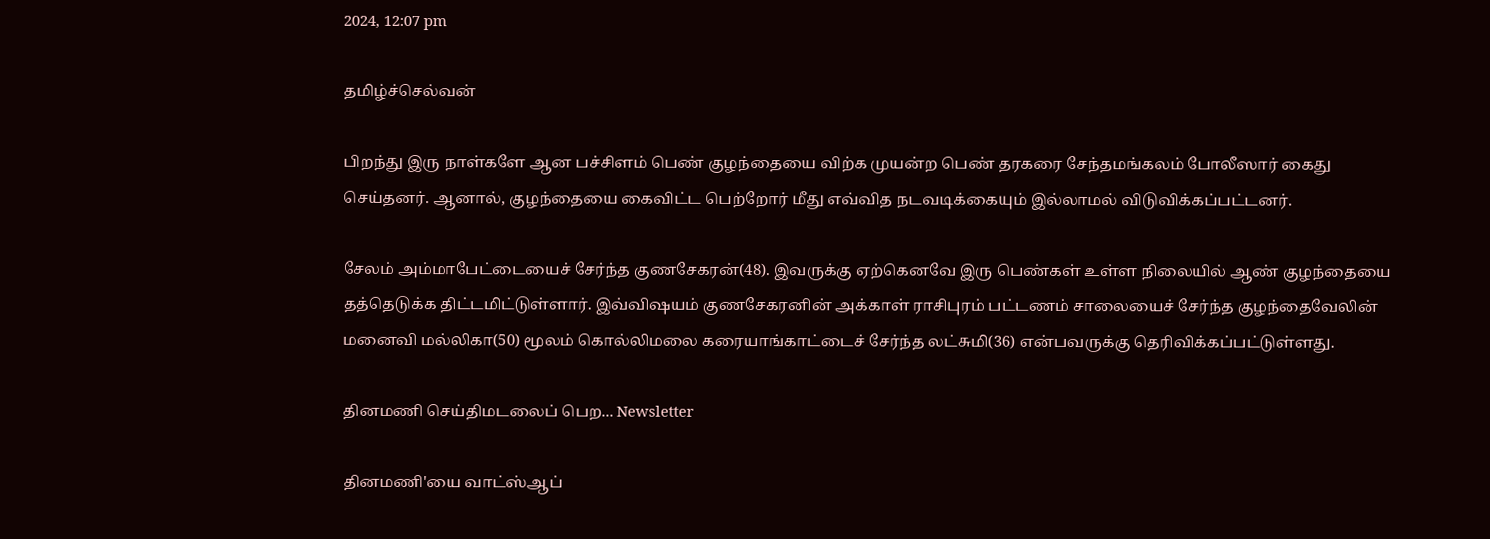2024, 12:07 pm

தமிழ்ச்செல்வன்

பிறந்து இரு நாள்களே ஆன பச்சிளம் பெண் குழந்தையை விற்க முயன்ற பெண் தரகரை சேந்தமங்கலம் போலீஸார் கைது செய்தனர். ஆனால், குழந்தையை கைவிட்ட பெற்றோர் மீது எவ்வித நடவடிக்கையும் இல்லாமல் விடுவிக்கப்பட்டனர்.

சேலம் அம்மாபேட்டையைச் சேர்ந்த குணசேகரன்(48). இவருக்கு ஏற்கெனவே இரு பெண்கள் உள்ள நிலையில் ஆண் குழந்தையை தத்தெடுக்க திட்டமிட்டுள்ளார். இவ்விஷயம் குணசேகரனின் அக்காள் ராசிபுரம் பட்டணம் சாலையைச் சேர்ந்த குழந்தைவேலின் மனைவி மல்லிகா(50) மூலம் கொல்லிமலை கரையாங்காட்டைச் சேர்ந்த லட்சுமி(36) என்பவருக்கு தெரிவிக்கப்பட்டுள்ளது.

தினமணி செய்திமடலைப் பெற... Newsletter

தினமணி'யை வாட்ஸ்ஆப்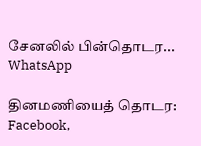சேனலில் பின்தொடர... WhatsApp

தினமணியைத் தொடர: Facebook,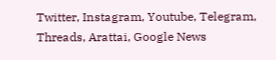Twitter, Instagram, Youtube, Telegram, Threads, Arattai, Google News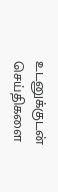உடனுக்குடன் செய்திகளை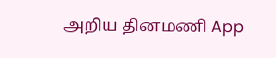அறிய தினமணி App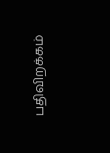பதிவிறக்கம்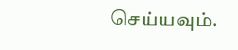செய்யவும்.